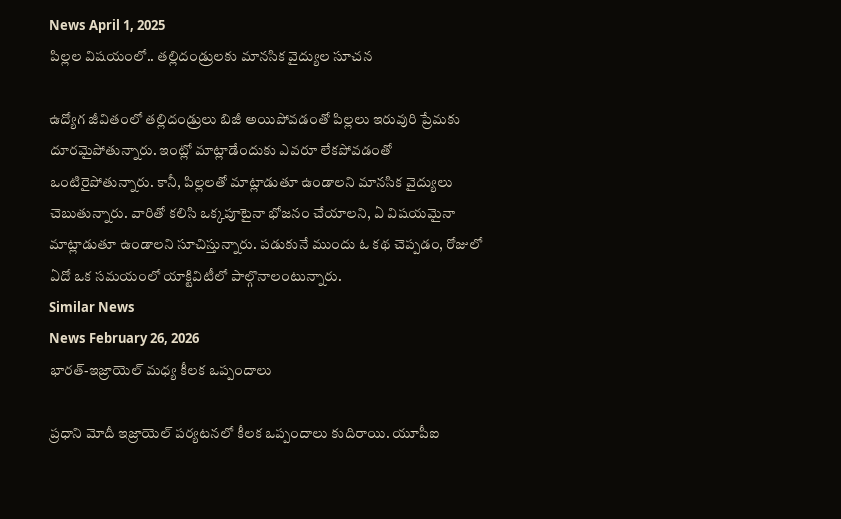News April 1, 2025
పిల్లల విషయంలో.. తల్లిదండ్రులకు మానసిక వైద్యుల సూచన

ఉద్యోగ జీవితంలో తల్లిదండ్రులు బిజీ అయిపోవడంతో పిల్లలు ఇరువురి ప్రేమకు దూరమైపోతున్నారు. ఇంట్లో మాట్లాడేందుకు ఎవరూ లేకపోవడంతో ఒంటిరైపోతున్నారు. కానీ, పిల్లలతో మాట్లాడుతూ ఉండాలని మానసిక వైద్యులు చెబుతున్నారు. వారితో కలిసి ఒక్కపూటైనా భోజనం చేయాలని, ఏ విషయమైనా మాట్లాడుతూ ఉండాలని సూచిస్తున్నారు. పడుకునే ముందు ఓ కథ చెప్పడం, రోజులో ఏదో ఒక సమయంలో యాక్టివిటీలో పాల్గొనాలంటున్నారు.
Similar News
News February 26, 2026
భారత్-ఇజ్రాయెల్ మధ్య కీలక ఒప్పందాలు

ప్రధాని మోదీ ఇజ్రాయెల్ పర్యటనలో కీలక ఒప్పందాలు కుదిరాయి. యూపీఐ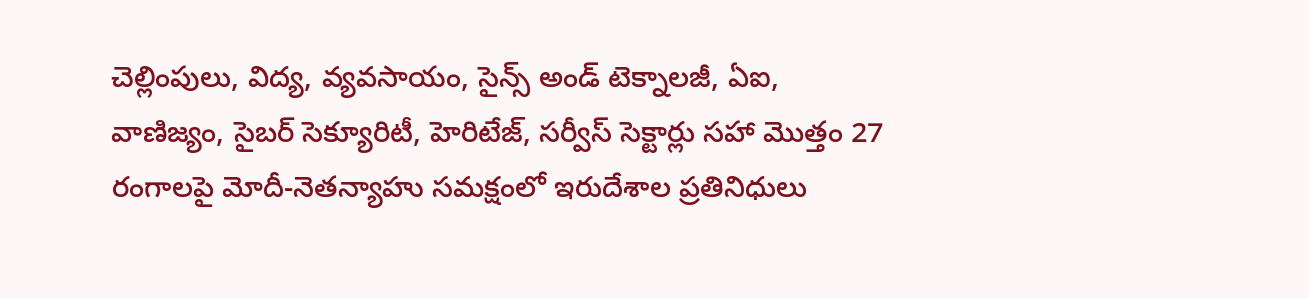చెల్లింపులు, విద్య, వ్యవసాయం, సైన్స్ అండ్ టెక్నాలజీ, ఏఐ, వాణిజ్యం, సైబర్ సెక్యూరిటీ, హెరిటేజ్, సర్వీస్ సెక్టార్లు సహా మొత్తం 27 రంగాలపై మోదీ-నెతన్యాహు సమక్షంలో ఇరుదేశాల ప్రతినిధులు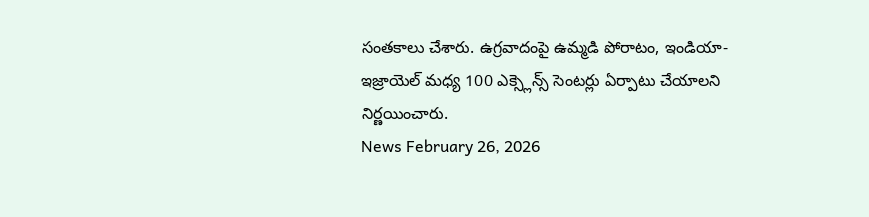సంతకాలు చేశారు. ఉగ్రవాదంపై ఉమ్మడి పోరాటం, ఇండియా-ఇజ్రాయెల్ మధ్య 100 ఎక్స్లెన్స్ సెంటర్లు ఏర్పాటు చేయాలని నిర్ణయించారు.
News February 26, 2026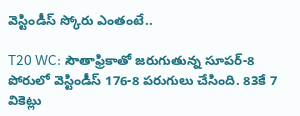వెస్టిండీస్ స్కోరు ఎంతంటే..

T20 WC: సౌతాఫ్రికాతో జరుగుతున్న సూపర్-8 పోరులో వెస్టిండీస్ 176-8 పరుగులు చేసింది. 83కే 7 వికెట్లు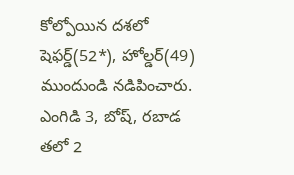కోల్పోయిన దశలో షెఫర్డ్(52*), హోల్డర్(49) ముందుండి నడిపించారు. ఎంగిడి 3, బోష్, రబాడ తలో 2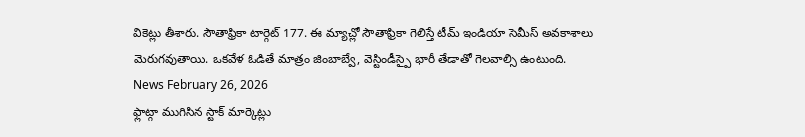వికెట్లు తీశారు. సౌతాఫ్రికా టార్గెట్ 177. ఈ మ్యాచ్లో సౌతాఫ్రికా గెలిస్తే టీమ్ ఇండియా సెమీస్ అవకాశాలు మెరుగవుతాయి. ఒకవేళ ఓడితే మాత్రం జింబాబ్వే, వెస్టిండీస్పై భారీ తేడాతో గెలవాల్సి ఉంటుంది.
News February 26, 2026
ఫ్లాట్గా ముగిసిన స్టాక్ మార్కెట్లు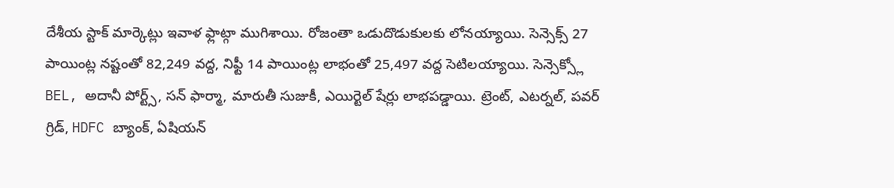దేశీయ స్టాక్ మార్కెట్లు ఇవాళ ఫ్లాట్గా ముగిశాయి. రోజంతా ఒడుదొడుకులకు లోనయ్యాయి. సెన్సెక్స్ 27 పాయింట్ల నష్టంతో 82,249 వద్ద, నిఫ్టీ 14 పాయింట్ల లాభంతో 25,497 వద్ద సెటిలయ్యాయి. సెన్సెక్స్లో BEL, అదానీ పోర్ట్స్, సన్ ఫార్మా, మారుతీ సుజుకీ, ఎయిర్టెల్ షేర్లు లాభపడ్డాయి. ట్రెంట్, ఎటర్నల్, పవర్ గ్రిడ్, HDFC బ్యాంక్, ఏషియన్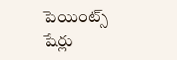పెయింట్స్ షేర్లు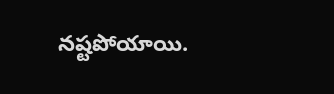నష్టపోయాయి.